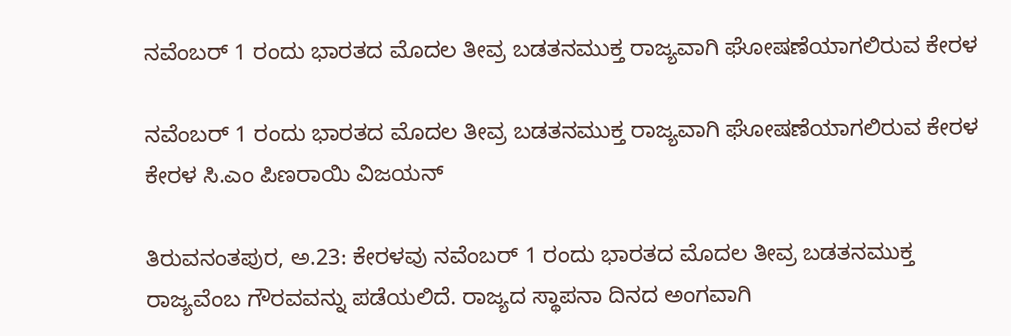ನವೆಂಬರ್ 1 ರಂದು ಭಾರತದ ಮೊದಲ ತೀವ್ರ ಬಡತನಮುಕ್ತ ರಾಜ್ಯವಾಗಿ ಘೋಷಣೆಯಾಗಲಿರುವ ಕೇರಳ

ನವೆಂಬರ್ 1 ರಂದು ಭಾರತದ ಮೊದಲ ತೀವ್ರ ಬಡತನಮುಕ್ತ ರಾಜ್ಯವಾಗಿ ಘೋಷಣೆಯಾಗಲಿರುವ ಕೇರಳ
ಕೇರಳ‌ ಸಿ.ಎಂ ಪಿಣರಾಯಿ ವಿಜಯನ್

ತಿರುವನಂತಪುರ, ಅ.23: ಕೇರಳವು ನವೆಂಬರ್ 1 ರಂದು ಭಾರತದ ಮೊದಲ ತೀವ್ರ ಬಡತನಮುಕ್ತ ರಾಜ್ಯವೆಂಬ ಗೌರವವನ್ನು ಪಡೆಯಲಿದೆ. ರಾಜ್ಯದ ಸ್ಥಾಪನಾ ದಿನದ ಅಂಗವಾಗಿ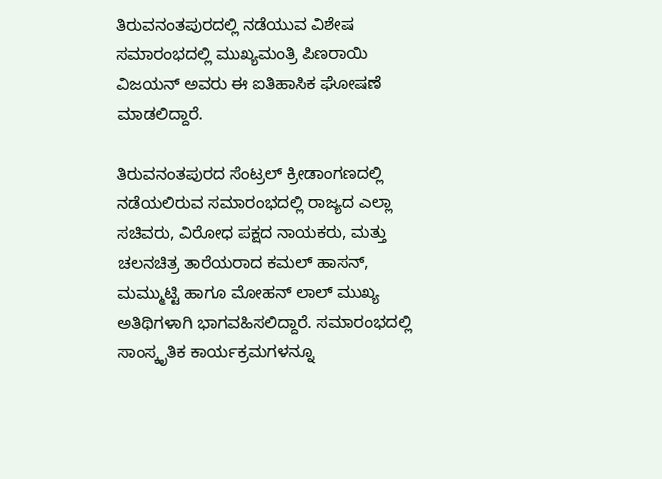ತಿರುವನಂತಪುರದಲ್ಲಿ ನಡೆಯುವ ವಿಶೇಷ ಸಮಾರಂಭದಲ್ಲಿ ಮುಖ್ಯಮಂತ್ರಿ ಪಿಣರಾಯಿ ವಿಜಯನ್ ಅವರು ಈ ಐತಿಹಾಸಿಕ ಘೋಷಣೆ ಮಾಡಲಿದ್ದಾರೆ.

ತಿರುವನಂತಪುರದ ಸೆಂಟ್ರಲ್ ಕ್ರೀಡಾಂಗಣದಲ್ಲಿ ನಡೆಯಲಿರುವ ಸಮಾರಂಭದಲ್ಲಿ ರಾಜ್ಯದ ಎಲ್ಲಾ ಸಚಿವರು, ವಿರೋಧ ಪಕ್ಷದ ನಾಯಕರು, ಮತ್ತು ಚಲನಚಿತ್ರ ತಾರೆಯರಾದ ಕಮಲ್ ಹಾಸನ್, ಮಮ್ಮುಟ್ಟಿ ಹಾಗೂ ಮೋಹನ್ ಲಾಲ್ ಮುಖ್ಯ ಅತಿಥಿಗಳಾಗಿ ಭಾಗವಹಿಸಲಿದ್ದಾರೆ. ಸಮಾರಂಭದಲ್ಲಿ ಸಾಂಸ್ಕೃತಿಕ ಕಾರ್ಯಕ್ರಮಗಳನ್ನೂ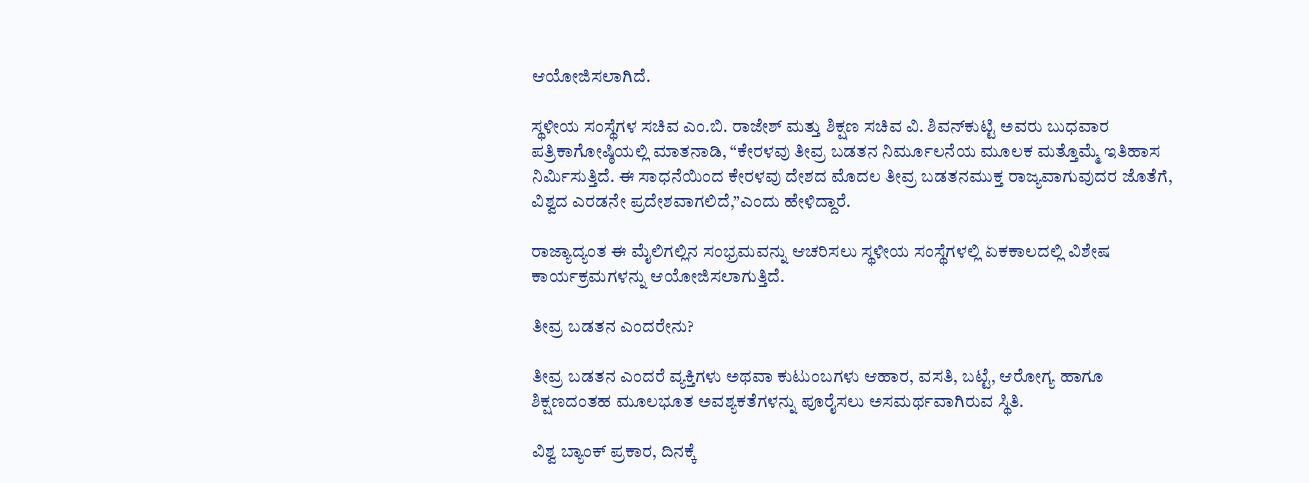ಆಯೋಜಿಸಲಾಗಿದೆ.

ಸ್ಥಳೀಯ ಸಂಸ್ಥೆಗಳ ಸಚಿವ ಎಂ.ಬಿ. ರಾಜೇಶ್ ಮತ್ತು ಶಿಕ್ಷಣ ಸಚಿವ ವಿ. ಶಿವನ್‌ಕುಟ್ಟಿ ಅವರು ಬುಧವಾರ ಪತ್ರಿಕಾಗೋಷ್ಠಿಯಲ್ಲಿ ಮಾತನಾಡಿ, “ಕೇರಳವು ತೀವ್ರ ಬಡತನ ನಿರ್ಮೂಲನೆಯ ಮೂಲಕ ಮತ್ತೊಮ್ಮೆ ಇತಿಹಾಸ ನಿರ್ಮಿಸುತ್ತಿದೆ. ಈ ಸಾಧನೆಯಿಂದ ಕೇರಳವು ದೇಶದ ಮೊದಲ ತೀವ್ರ ಬಡತನಮುಕ್ತ ರಾಜ್ಯವಾಗುವುದರ ಜೊತೆಗೆ, ವಿಶ್ವದ ಎರಡನೇ ಪ್ರದೇಶವಾಗಲಿದೆ,”ಎಂದು ಹೇಳಿದ್ದಾರೆ.

ರಾಜ್ಯಾದ್ಯಂತ ಈ ಮೈಲಿಗಲ್ಲಿನ ಸಂಭ್ರಮವನ್ನು ಆಚರಿಸಲು ಸ್ಥಳೀಯ ಸಂಸ್ಥೆಗಳಲ್ಲಿ ಏಕಕಾಲದಲ್ಲಿ ವಿಶೇಷ ಕಾರ್ಯಕ್ರಮಗಳನ್ನು ಆಯೋಜಿಸಲಾಗುತ್ತಿದೆ.

ತೀವ್ರ ಬಡತನ ಎಂದರೇನು?

ತೀವ್ರ ಬಡತನ ಎಂದರೆ ವ್ಯಕ್ತಿಗಳು ಅಥವಾ ಕುಟುಂಬಗಳು ಆಹಾರ, ವಸತಿ, ಬಟ್ಟೆ, ಆರೋಗ್ಯ ಹಾಗೂ ಶಿಕ್ಷಣದಂತಹ ಮೂಲಭೂತ ಅವಶ್ಯಕತೆಗಳನ್ನು ಪೂರೈಸಲು ಅಸಮರ್ಥವಾಗಿರುವ ಸ್ಥಿತಿ.

ವಿಶ್ವ ಬ್ಯಾಂಕ್ ಪ್ರಕಾರ, ದಿನಕ್ಕೆ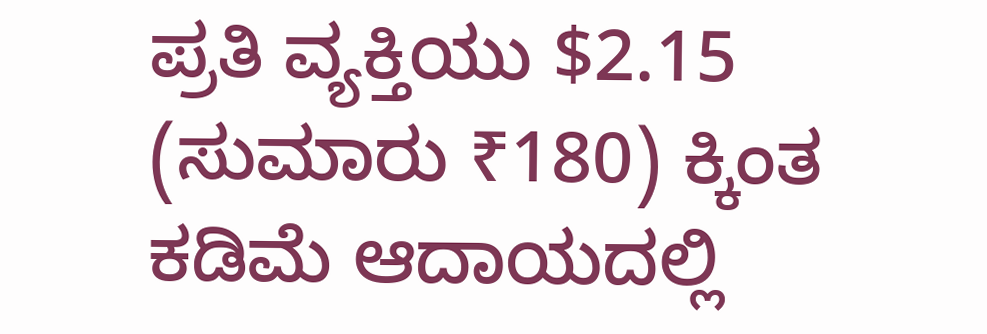ಪ್ರತಿ ವ್ಯಕ್ತಿಯು $2.15 (ಸುಮಾರು ₹180) ಕ್ಕಿಂತ ಕಡಿಮೆ ಆದಾಯದಲ್ಲಿ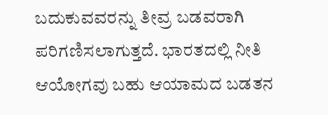ಬದುಕುವವರನ್ನು ತೀವ್ರ ಬಡವರಾಗಿ ಪರಿಗಣಿಸಲಾಗುತ್ತದೆ. ಭಾರತದಲ್ಲಿ ನೀತಿ ಆಯೋಗವು ಬಹು ಆಯಾಮದ ಬಡತನ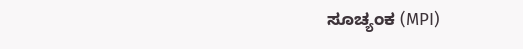ಸೂಚ್ಯಂಕ (MPI)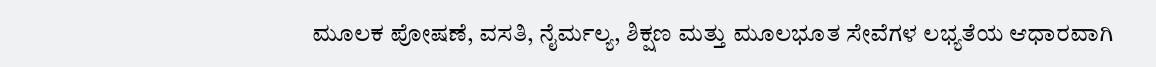ಮೂಲಕ ಪೋಷಣೆ, ವಸತಿ, ನೈರ್ಮಲ್ಯ, ಶಿಕ್ಷಣ ಮತ್ತು ಮೂಲಭೂತ ಸೇವೆಗಳ ಲಭ್ಯತೆಯ ಆಧಾರವಾಗಿ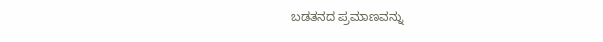ಬಡತನದ ಪ್ರಮಾಣವನ್ನು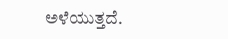ಅಳೆಯುತ್ತದೆ.